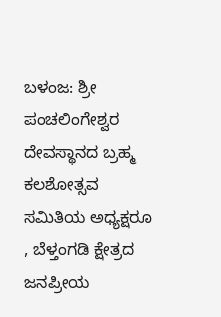ಬಳಂಜ: ಶ್ರೀ ಪಂಚಲಿಂಗೇಶ್ವರ ದೇವಸ್ಥಾನದ ಬ್ರಹ್ಮ ಕಲಶೋತ್ಸವ ಸಮಿತಿಯ ಅಧ್ಯಕ್ಷರೂ , ಬೆಳ್ತಂಗಡಿ ಕ್ಷೇತ್ರದ ಜನಪ್ರೀಯ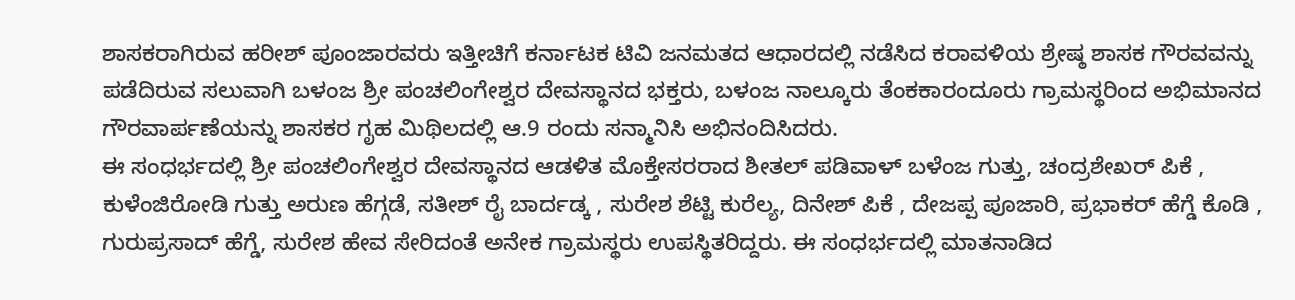ಶಾಸಕರಾಗಿರುವ ಹರೀಶ್ ಪೂಂಜಾರವರು ಇತ್ತೀಚಿಗೆ ಕರ್ನಾಟಕ ಟಿವಿ ಜನಮತದ ಆಧಾರದಲ್ಲಿ ನಡೆಸಿದ ಕರಾವಳಿಯ ಶ್ರೇಷ್ಠ ಶಾಸಕ ಗೌರವವನ್ನು ಪಡೆದಿರುವ ಸಲುವಾಗಿ ಬಳಂಜ ಶ್ರೀ ಪಂಚಲಿಂಗೇಶ್ವರ ದೇವಸ್ಥಾನದ ಭಕ್ತರು, ಬಳಂಜ ನಾಲ್ಕೂರು ತೆಂಕಕಾರಂದೂರು ಗ್ರಾಮಸ್ಥರಿಂದ ಅಭಿಮಾನದ ಗೌರವಾರ್ಪಣೆಯನ್ನು ಶಾಸಕರ ಗೃಹ ಮಿಥಿಲದಲ್ಲಿ ಆ.9 ರಂದು ಸನ್ಮಾನಿಸಿ ಅಭಿನಂದಿಸಿದರು.
ಈ ಸಂಧರ್ಭದಲ್ಲಿ ಶ್ರೀ ಪಂಚಲಿಂಗೇಶ್ವರ ದೇವಸ್ಥಾನದ ಆಡಳಿತ ಮೊಕ್ತೇಸರರಾದ ಶೀತಲ್ ಪಡಿವಾಳ್ ಬಳೆಂಜ ಗುತ್ತು, ಚಂದ್ರಶೇಖರ್ ಪಿಕೆ , ಕುಳೆಂಜಿರೋಡಿ ಗುತ್ತು ಅರುಣ ಹೆಗ್ಗಡೆ, ಸತೀಶ್ ರೈ ಬಾರ್ದಡ್ಕ , ಸುರೇಶ ಶೆಟ್ಟಿ ಕುರೆಲ್ಯ, ದಿನೇಶ್ ಪಿಕೆ , ದೇಜಪ್ಪ ಪೂಜಾರಿ, ಪ್ರಭಾಕರ್ ಹೆಗ್ಡೆ ಕೊಡಿ , ಗುರುಪ್ರಸಾದ್ ಹೆಗ್ಡೆ, ಸುರೇಶ ಹೇವ ಸೇರಿದಂತೆ ಅನೇಕ ಗ್ರಾಮಸ್ಥರು ಉಪಸ್ಥಿತರಿದ್ದರು. ಈ ಸಂಧರ್ಭದಲ್ಲಿ ಮಾತನಾಡಿದ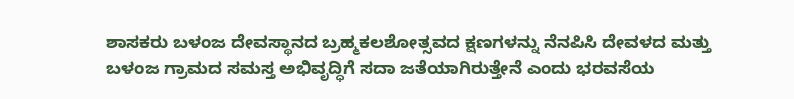ಶಾಸಕರು ಬಳಂಜ ದೇವಸ್ಥಾನದ ಬ್ರಹ್ಮಕಲಶೋತ್ಸವದ ಕ್ಷಣಗಳನ್ನು ನೆನಪಿಸಿ ದೇವಳದ ಮತ್ತು ಬಳಂಜ ಗ್ರಾಮದ ಸಮಸ್ತ ಅಭಿವೃದ್ಧಿಗೆ ಸದಾ ಜತೆಯಾಗಿರುತ್ತೇನೆ ಎಂದು ಭರವಸೆಯ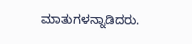ಮಾತುಗಳನ್ನಾಡಿದರು.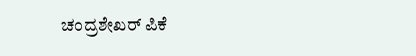ಚಂದ್ರಶೇಖರ್ ಪಿಕೆ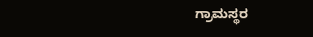ಗ್ರಾಮಸ್ಥರ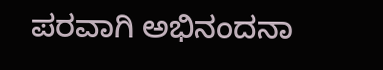ಪರವಾಗಿ ಅಭಿನಂದನಾ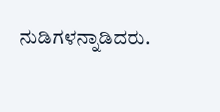ನುಡಿಗಳನ್ನಾಡಿದರು.